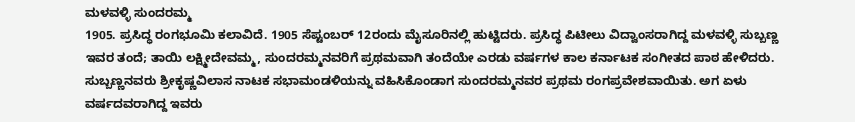ಮಳವಳ್ಳಿ ಸುಂದರಮ್ಮ
1905. ಪ್ರಸಿದ್ಧ ರಂಗಭೂಮಿ ಕಲಾವಿದೆ. 1905 ಸೆಪ್ಟಂಬರ್ 12ರಂದು ಮೈಸೂರಿನಲ್ಲಿ ಹುಟ್ಟಿದರು. ಪ್ರಸಿದ್ಧ ಪಿಟೀಲು ವಿದ್ವಾಂಸರಾಗಿದ್ದ ಮಳವಳ್ಳಿ ಸುಬ್ಬಣ್ಣ ಇವರ ತಂದೆ; ತಾಯಿ ಲಕ್ಷ್ಮೀದೇವಮ್ಮ, ಸುಂದರಮ್ಮನವರಿಗೆ ಪ್ರಥಮವಾಗಿ ತಂದೆಯೇ ಎರಡು ವರ್ಷಗಳ ಕಾಲ ಕರ್ನಾಟಕ ಸಂಗೀತದ ಪಾಠ ಹೇಳಿದರು. ಸುಬ್ಬಣ್ಣನವರು ಶ್ರೀಕೃಷ್ಣವಿಲಾಸ ನಾಟಕ ಸಭಾಮಂಡಳಿಯನ್ನು ವಹಿಸಿಕೊಂಡಾಗ ಸುಂದರಮ್ಮನವರ ಪ್ರಥಮ ರಂಗಪ್ರವೇಶವಾಯಿತು. ಅಗ ಏಳು ವರ್ಷದವರಾಗಿದ್ದ ಇವರು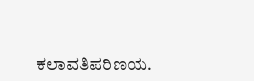ಕಲಾವತಿಪರಿಣಯ.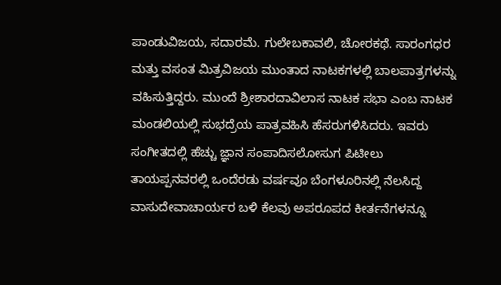ಪಾಂಡುವಿಜಯ, ಸದಾರಮೆ. ಗುಲೇಬಕಾವಲಿ, ಚೋರಕಥೆ. ಸಾರಂಗಧರ ಮತ್ತು ವಸಂತ ಮಿತ್ರವಿಜಯ ಮುಂತಾದ ನಾಟಕಗಳಲ್ಲಿ ಬಾಲಪಾತ್ರಗಳನ್ನು ವಹಿಸುತ್ತಿದ್ದರು. ಮುಂದೆ ಶ್ರೀಶಾರದಾವಿಲಾಸ ನಾಟಕ ಸಭಾ ಎಂಬ ನಾಟಕ ಮಂಡಲಿಯಲ್ಲಿ ಸುಭದ್ರೆಯ ಪಾತ್ರವಹಿಸಿ ಹೆಸರುಗಳಿಸಿದರು. ಇವರು ಸಂಗೀತದಲ್ಲಿ ಹೆಚ್ಚು ಜ್ಞಾನ ಸಂಪಾದಿಸಲೋಸುಗ ಪಿಟೀಲು ತಾಯಪ್ಪನವರಲ್ಲಿ ಒಂದೆರಡು ವರ್ಷವೂ ಬೆಂಗಳೂರಿನಲ್ಲಿ ನೆಲಸಿದ್ದ ವಾಸುದೇವಾಚಾರ್ಯರ ಬಳಿ ಕೆಲವು ಅಪರೂಪದ ಕೀರ್ತನೆಗಳನ್ನೂ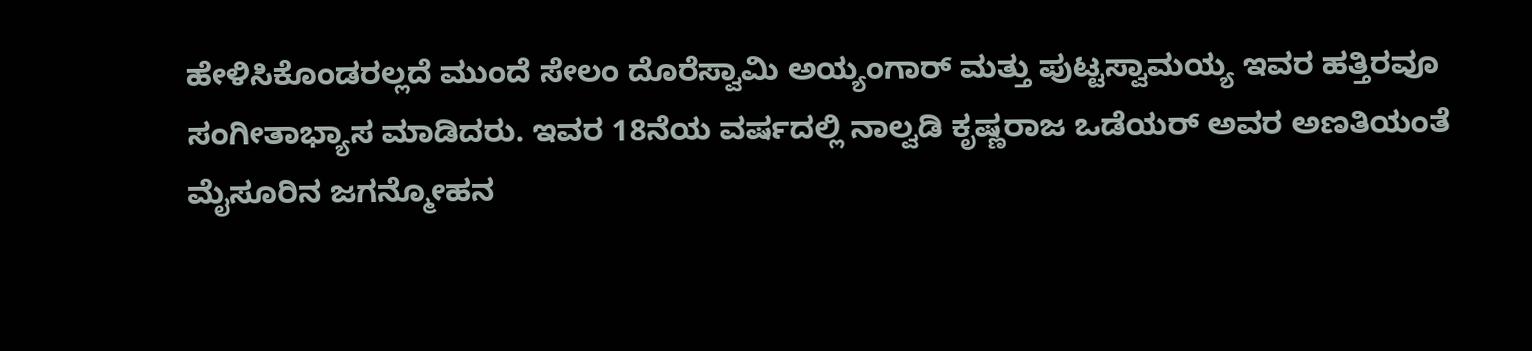ಹೇಳಿಸಿಕೊಂಡರಲ್ಲದೆ ಮುಂದೆ ಸೇಲಂ ದೊರೆಸ್ವಾಮಿ ಅಯ್ಯಂಗಾರ್ ಮತ್ತು ಪುಟ್ಟಸ್ವಾಮಯ್ಯ ಇವರ ಹತ್ತಿರವೂ ಸಂಗೀತಾಭ್ಯಾಸ ಮಾಡಿದರು. ಇವರ 18ನೆಯ ವರ್ಷದಲ್ಲಿ ನಾಲ್ವಡಿ ಕೃಷ್ಣರಾಜ ಒಡೆಯರ್ ಅವರ ಅಣತಿಯಂತೆ ಮೈಸೂರಿನ ಜಗನ್ಮೋಹನ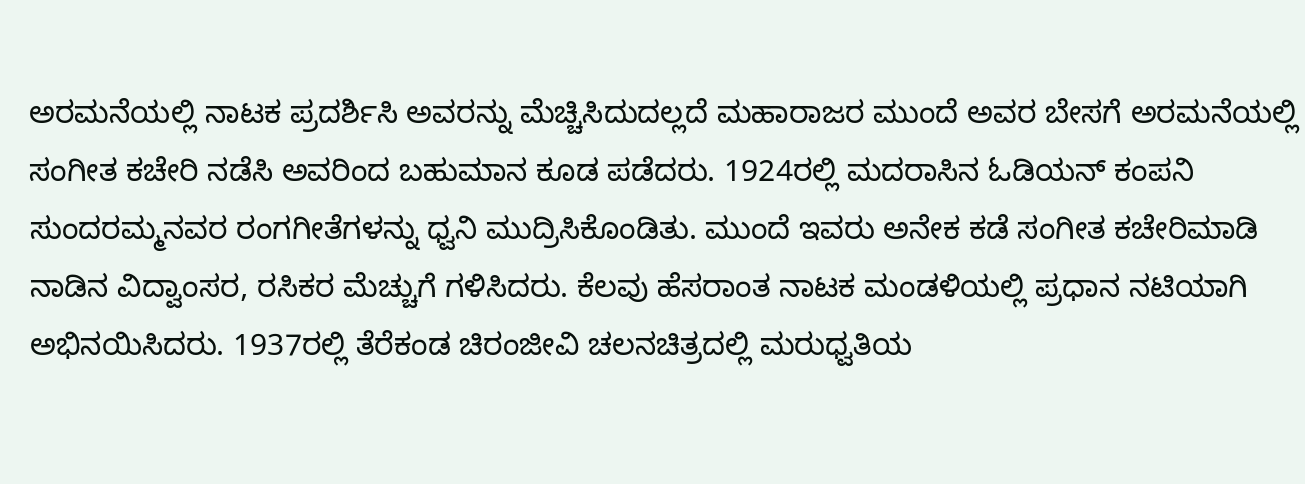ಅರಮನೆಯಲ್ಲಿ ನಾಟಕ ಪ್ರದರ್ಶಿಸಿ ಅವರನ್ನು ಮೆಚ್ಚಿಸಿದುದಲ್ಲದೆ ಮಹಾರಾಜರ ಮುಂದೆ ಅವರ ಬೇಸಗೆ ಅರಮನೆಯಲ್ಲಿ ಸಂಗೀತ ಕಚೇರಿ ನಡೆಸಿ ಅವರಿಂದ ಬಹುಮಾನ ಕೂಡ ಪಡೆದರು. 1924ರಲ್ಲಿ ಮದರಾಸಿನ ಓಡಿಯನ್ ಕಂಪನಿ ಸುಂದರಮ್ಮನವರ ರಂಗಗೀತೆಗಳನ್ನು ಧ್ವನಿ ಮುದ್ರಿಸಿಕೊಂಡಿತು. ಮುಂದೆ ಇವರು ಅನೇಕ ಕಡೆ ಸಂಗೀತ ಕಚೇರಿಮಾಡಿ ನಾಡಿನ ವಿದ್ವಾಂಸರ, ರಸಿಕರ ಮೆಚ್ಚುಗೆ ಗಳಿಸಿದರು. ಕೆಲವು ಹೆಸರಾಂತ ನಾಟಕ ಮಂಡಳಿಯಲ್ಲಿ ಪ್ರಧಾನ ನಟಿಯಾಗಿ ಅಭಿನಯಿಸಿದರು. 1937ರಲ್ಲಿ ತೆರೆಕಂಡ ಚಿರಂಜೀವಿ ಚಲನಚಿತ್ರದಲ್ಲಿ ಮರುಧ್ವತಿಯ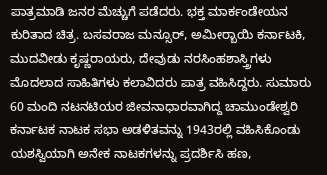ಪಾತ್ರಮಾಡಿ ಜನರ ಮೆಚ್ಚುಗೆ ಪಡೆದರು. ಭಕ್ತ ಮಾರ್ಕಂಡೇಯನ ಕುರಿತಾದ ಚಿತ್ರ. ಬಸವರಾಜ ಮನ್ಸೂರ್, ಅಮೀರ್‍ಬಾಯಿ ಕರ್ನಾಟಕಿ, ಮುದವೀಡು ಕೃಷ್ಣರಾಯರು, ದೇವುಡು ನರಸಿಂಹಶಾಸ್ತ್ರಿಗಳು ಮೊದಲಾದ ಸಾಹಿತಿಗಳು ಕಲಾವಿದರು ಪಾತ್ರ ವಹಿಸಿದ್ದರು. ಸುಮಾರು 60 ಮಂದಿ ನಟನಟಿಯರ ಜೀವನಾಧಾರವಾಗಿದ್ದ ಚಾಮುಂಡೇಶ್ವರಿ ಕರ್ನಾಟಕ ನಾಟಕ ಸಭಾ ಅಡಳಿತವನ್ನು 1943ರಲ್ಲಿ ವಹಿಸಿಕೊಂಡು ಯಶಸ್ವಿಯಾಗಿ ಅನೇಕ ನಾಟಕಗಳನ್ನು ಪ್ರದರ್ಶಿಸಿ ಹಣ,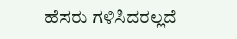ಹೆಸರು ಗಳಿಸಿದರಲ್ಲದೆ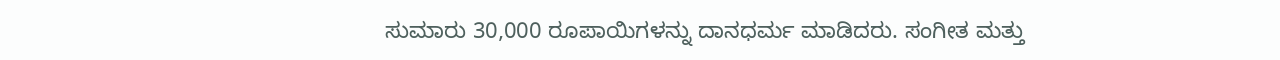ಸುಮಾರು 30,000 ರೂಪಾಯಿಗಳನ್ನು ದಾನಧರ್ಮ ಮಾಡಿದರು. ಸಂಗೀತ ಮತ್ತು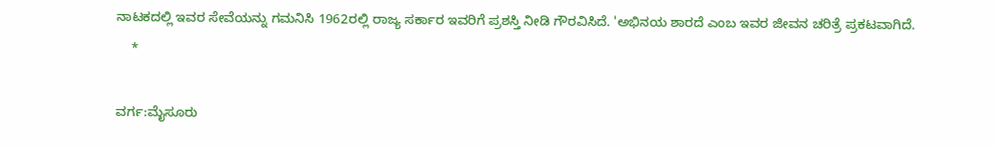ನಾಟಕದಲ್ಲಿ ಇವರ ಸೇವೆಯನ್ನು ಗಮನಿಸಿ 1962ರಲ್ಲಿ ರಾಜ್ಯ ಸರ್ಕಾರ ಇವರಿಗೆ ಪ್ರಶಸ್ತಿ ನೀಡಿ ಗೌರವಿಸಿದೆ. 'ಅಭಿನಯ ಶಾರದೆ ಎಂಬ ಇವರ ಜೀವನ ಚರಿತ್ರೆ ಪ್ರಕಟವಾಗಿದೆ.
    *

ವರ್ಗ:ಮೈಸೂರು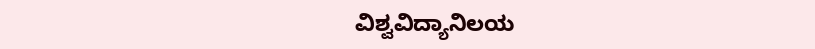ವಿಶ್ವವಿದ್ಯಾನಿಲಯ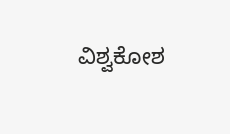ವಿಶ್ವಕೋಶ